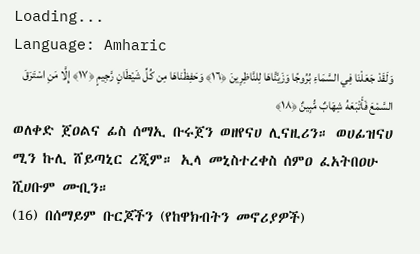Loading...
Language: Amharic
وَلَقَدْ جَعَلْنَا فِي السَّمَاءِ بُرُوجًا وَزَيَّنَّاهَا لِلنَّاظِرِينَ ﴿١٦﴾ وَحَفِظْنَاهَا مِن كُلِّ شَيْطَانٍ رَّجِيمٍ ﴿١٧﴾ إِلَّا مَنِ اسْتَرَقَ السَّمْعَ فَأَتْبَعَهُ شِهَابٌ مُّبِينٌ ﴿١٨﴾
ወለቀድ ጀዐልና ፊስ ሰማኢ ቡሩጀን ወዘየናሀ ሊናዚሪን። ወሀፊዝናሀ ሚን ኩሊ ሸይጣኒር ረጂም። ኢላ መኒስተረቀስ ሰምዐ ፈአትበዐሁ ሺሀቡም ሙቢን።
(16) በሰማይም ቡርጆችን (የከዋክብትን መኖሪያዎች)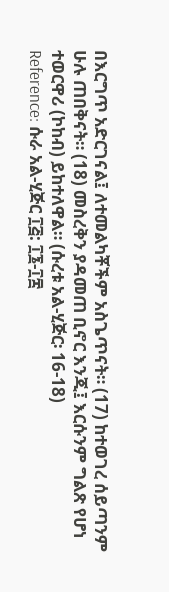በእርግጥ አድርገናል፤ ለተመልካቾችም አስጌጥናት። (17) ከተወገረ ሰይጣንም ሁሉ ጠበቅናት። (18) መስረቅን ያዳመጠ ቢኖር እንጂ፤ እርሱንም ግልጽ የሆነ ተወርዋሪ (ኮከብ) ይከተለዋል። (ሱረቱ አል-ሂጅር፡ 16-18)
Reference: ሱራ አል-ሂጅር ፲፭: ፲፮-፲፰